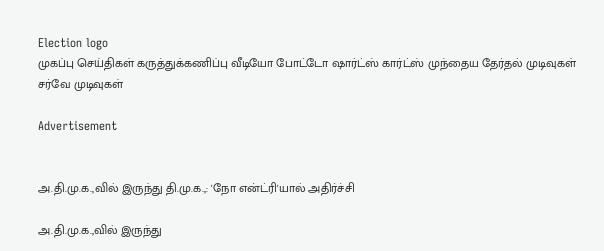Election logo
முகப்பு செய்திகள் கருத்துக்கணிப்பு வீடியோ போட்டோ ஷார்ட்ஸ் கார்ட்ஸ் முந்தைய தேர்தல் முடிவுகள் சர்வே முடிவுகள்

Advertisement


அ.தி.மு.க.,வில் இருந்து தி.மு.க.,: 'நோ என்ட்ரி'யால் அதிர்ச்சி

அ.தி.மு.க.,வில் இருந்து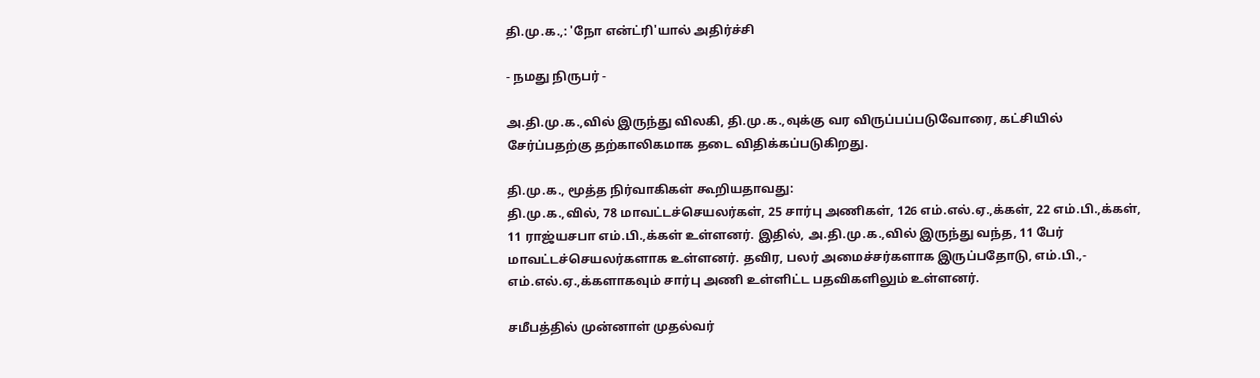தி.மு.க.,: 'நோ என்ட்ரி'யால் அதிர்ச்சி

- நமது நிருபர் -

அ.தி.மு.க.,வில் இருந்து விலகி, தி.மு.க.,வுக்கு வர விருப்பப்படுவோரை, கட்சியில் சேர்ப்பதற்கு தற்காலிகமாக தடை விதிக்கப்படுகிறது.

தி.மு.க., மூத்த நிர்வாகிகள் கூறியதாவது:
தி.மு.க.,வில், 78 மாவட்டச்செயலர்கள், 25 சார்பு அணிகள், 126 எம்.எல்.ஏ.,க்கள், 22 எம்.பி.,க்கள், 11 ராஜ்யசபா எம்.பி.,க்கள் உள்ளனர். இதில், அ.தி.மு.க.,வில் இருந்து வந்த, 11 பேர் மாவட்டச்செயலர்களாக உள்ளனர். தவிர, பலர் அமைச்சர்களாக இருப்பதோடு, எம்.பி.,- எம்.எல்.ஏ.,க்களாகவும் சார்பு அணி உள்ளிட்ட பதவிகளிலும் உள்ளனர்.

சமீபத்தில் முன்னாள் முதல்வர்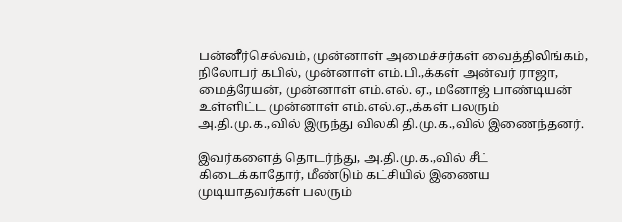பன்னீர்செல்வம், முன்னாள் அமைச்சர்கள் வைத்திலிங்கம், நிலோபர் கபில், முன்னாள் எம்.பி.,க்கள் அன்வர் ராஜா, மைத்ரேயன், முன்னாள் எம்.எல். ஏ., மனோஜ் பாண்டியன் உள்ளிட்ட முன்னாள் எம்.எல்.ஏ.,க்கள் பலரும் அ.தி.மு.க.,வில் இருந்து விலகி தி.மு.க.,வில் இணைந்தனர்.

இவர்களைத் தொடர்ந்து, அ.தி.மு.க.,வில் சீட் கிடைக்காதோர், மீண்டும் கட்சியில் இணைய முடியாதவர்கள் பலரும்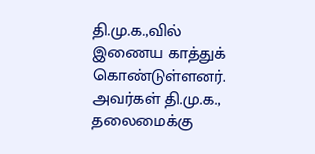தி.மு.க.,வில் இணைய காத்துக் கொண்டுள்ளனர். அவர்கள் தி.மு.க., தலைமைக்கு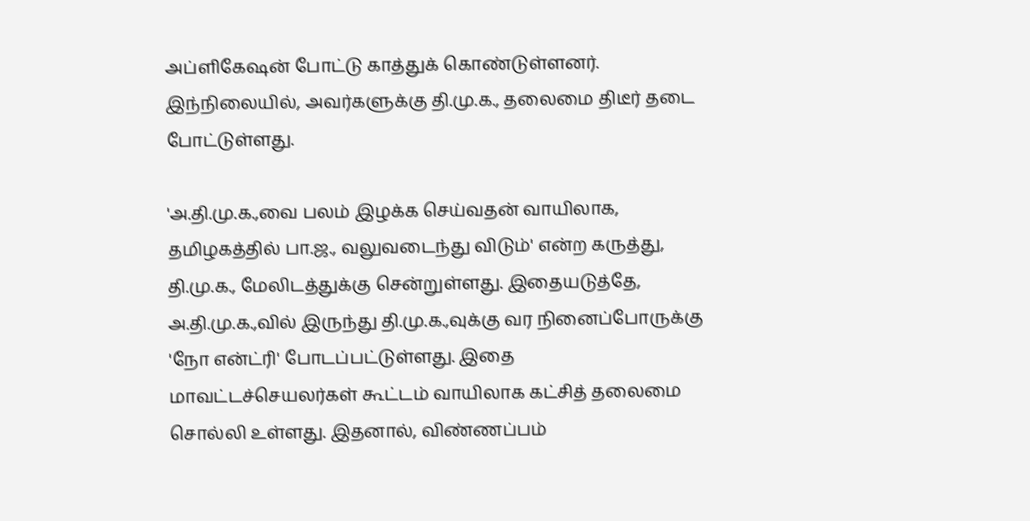அப்ளிகேஷன் போட்டு காத்துக் கொண்டுள்ளனர். இந்நிலையில், அவர்களுக்கு தி.மு.க., தலைமை திடீர் தடை போட்டுள்ளது.

'அ.தி.மு.க.,வை பலம் இழக்க செய்வதன் வாயிலாக, தமிழகத்தில் பா.ஜ., வலுவடைந்து விடும்' என்ற கருத்து, தி.மு.க., மேலிடத்துக்கு சென்றுள்ளது. இதையடுத்தே, அ.தி.மு.க.,வில் இருந்து தி.மு.க.,வுக்கு வர நினைப்போருக்கு 'நோ என்ட்ரி' போடப்பட்டுள்ளது. இதை மாவட்டச்செயலர்கள் கூட்டம் வாயிலாக கட்சித் தலைமை சொல்லி உள்ளது. இதனால், விண்ணப்பம்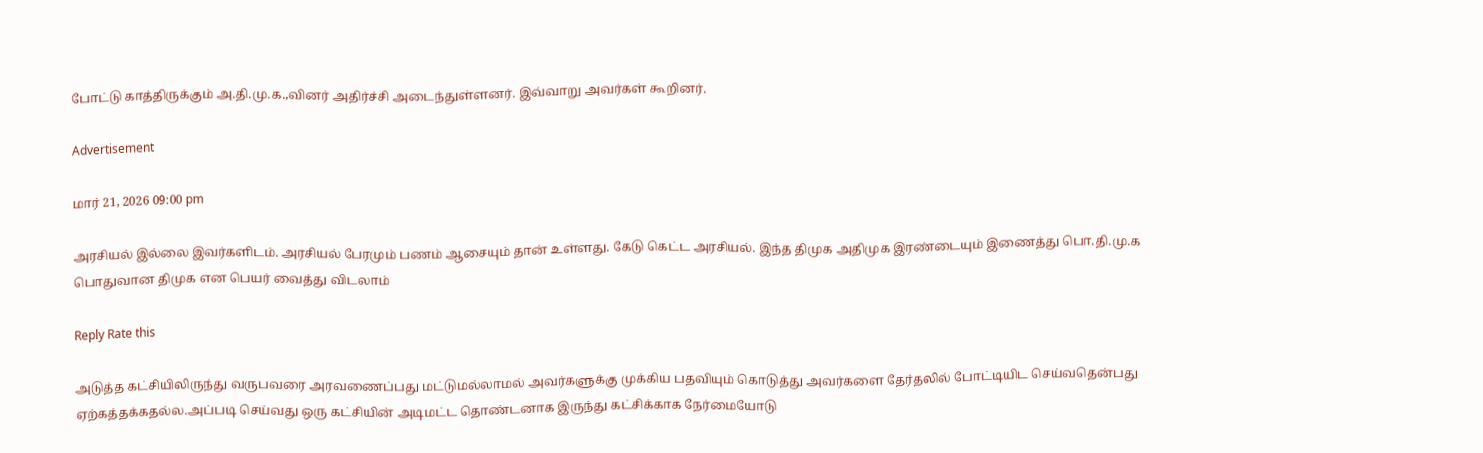போட்டு காத்திருக்கும் அ.தி.மு.க.,வினர் அதிர்ச்சி அடைந்துள்ளனர். இவ்வாறு அவர்கள் கூறினர்.

Advertisement

மார் 21, 2026 09:00 pm

அரசியல் இல்லை இவர்களிடம். அரசியல் பேரமும் பணம் ஆசையும் தான் உள்ளது. கேடு கெட்ட அரசியல். இந்த திமுக அதிமுக இரண்டையும் இணைத்து பொ.தி.மு.க பொதுவான திமுக என பெயர் வைத்து விடலாம்

Reply Rate this

அடுத்த கட்சியிலிருந்து வருபவரை அரவணைப்பது மட்டுமல்லாமல் அவர்களுக்கு முக்கிய பதவியும் கொடுத்து அவர்களை தேர்தலில் போட்டியிட செய்வதென்பது ஏற்கத்தக்கதல்ல.அப்படி செய்வது ஒரு கட்சியின் அடிமட்ட தொண்டனாக இருந்து கட்சிக்காக நேர்மையோடு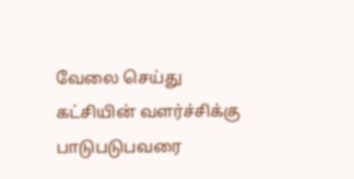வேலை செய்து கட்சியின் வளர்ச்சிக்கு பாடுபடுபவரை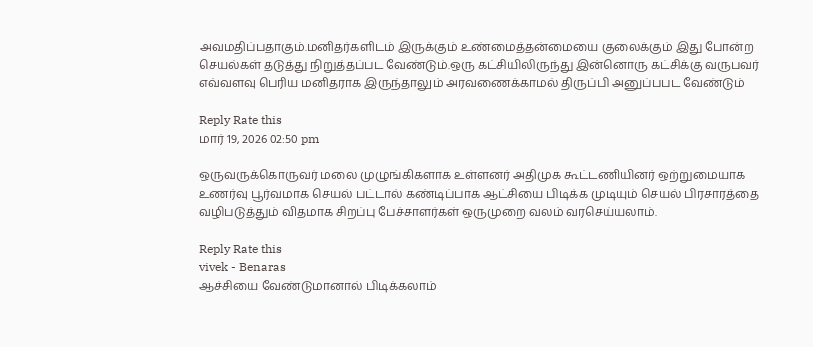அவமதிப்பதாகும்.மனிதர்களிடம் இருக்கும் உண்மைத்தன்மையை குலைக்கும் இது போன்ற செயல்கள் தடுத்து நிறுத்தப்பட வேண்டும்.ஒரு கட்சியிலிருந்து இன்னொரு கட்சிக்கு வருபவர் எவ்வளவு பெரிய மனிதராக இருந்தாலும் அரவணைக்காமல் திருப்பி அனுப்பபட வேண்டும்

Reply Rate this
மார் 19, 2026 02:50 pm

ஒருவருக்கொருவர் மலை முழுங்கிகளாக உள்ளனர் அதிமுக கூட்டணியினர் ஒற்றுமையாக உணர்வு பூர்வமாக செயல் பட்டால் கண்டிப்பாக ஆட்சியை பிடிக்க முடியும் செயல் பிரசாரத்தை வழிபடுத்தும் விதமாக சிறப்பு பேச்சாளர்கள் ஒருமுறை வலம் வரசெய்யலாம்.

Reply Rate this
vivek - Benaras
ஆச்சியை வேண்டுமானால் பிடிக்கலாம்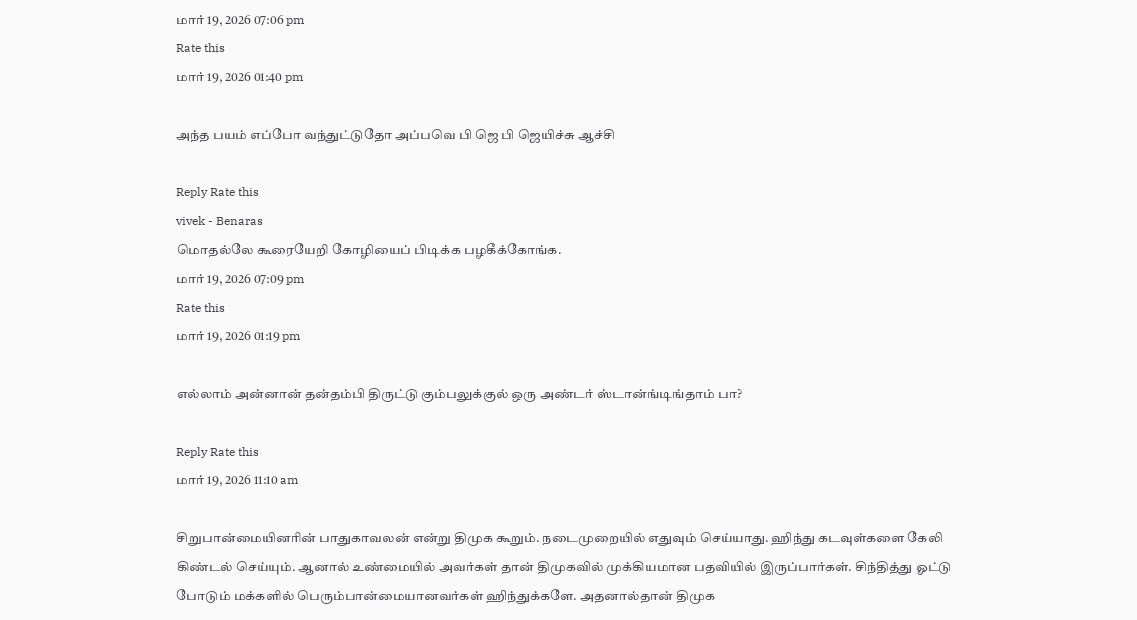மார் 19, 2026 07:06 pm
Rate this
மார் 19, 2026 01:40 pm

அந்த பயம் எப்போ வந்துட்டுதோ அப்பவெ பி ஜெ பி ஜெயிச்சு ஆச்சி

Reply Rate this
vivek - Benaras
மொதல்லே கூரையேறி கோழியைப் பிடிக்க பழகீக்கோங்க.
மார் 19, 2026 07:09 pm
Rate this
மார் 19, 2026 01:19 pm

எல்லாம் அன்னான் தன்தம்பி திருட்டு கும்பலுக்குல் ஒரு அண்டர் ஸ்டான்ங்டிங்தாம் பா?

Reply Rate this
மார் 19, 2026 11:10 am

சிறுபான்மையினரின் பாதுகாவலன் என்று திமுக கூறும். நடைமுறையில் எதுவும் செய்யாது. ஹிந்து கடவுள்களை கேலி கிண்டல் செய்யும். ஆனால் உண்மையில் அவர்கள் தான் திமுகவில் முக்கியமான பதவியில் இருப்பார்கள். சிந்தித்து ஓட்டு போடும் மக்களில் பெரும்பான்மையானவர்கள் ஹிந்துக்களே. அதனால்தான் திமுக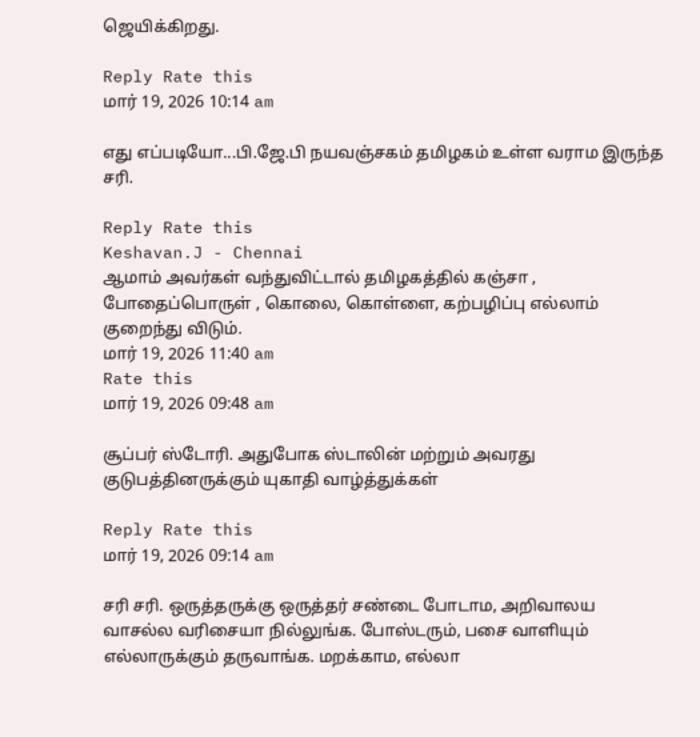ஜெயிக்கிறது.

Reply Rate this
மார் 19, 2026 10:14 am

எது எப்படியோ...பி.ஜே.பி நயவஞ்சகம் தமிழகம் உள்ள வராம இருந்த சரி.

Reply Rate this
Keshavan.J - Chennai
ஆமாம் அவர்கள் வந்துவிட்டால் தமிழகத்தில் கஞ்சா , போதைப்பொருள் , கொலை, கொள்ளை, கற்பழிப்பு எல்லாம் குறைந்து விடும்.
மார் 19, 2026 11:40 am
Rate this
மார் 19, 2026 09:48 am

சூப்பர் ஸ்டோரி. அதுபோக ஸ்டாலின் மற்றும் அவரது குடுபத்தினருக்கும் யுகாதி வாழ்த்துக்கள்

Reply Rate this
மார் 19, 2026 09:14 am

சரி சரி. ஒருத்தருக்கு ஒருத்தர் சண்டை போடாம, அறிவாலய வாசல்ல வரிசையா நில்லுங்க. போஸ்டரும், பசை வாளியும் எல்லாருக்கும் தருவாங்க. மறக்காம, எல்லா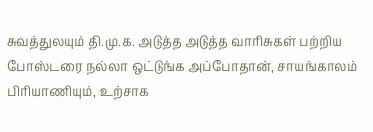சுவத்துலயும் தி.மு.க. அடுத்த அடுத்த வாரிசுகள் பற்றிய போஸ்டரை நல்லா ஒட்டுங்க அப்போதான், சாயங்காலம் பிரியாணியும், உற்சாக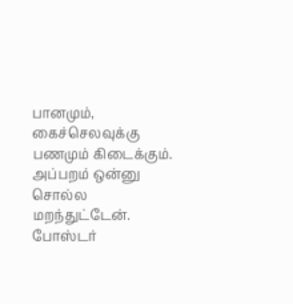பானமும், கைச்செலவுக்கு பணமும் கிடைக்கும். அப்பறம் ஒன்னு சொல்ல மறந்துட்டேன். போஸ்டர்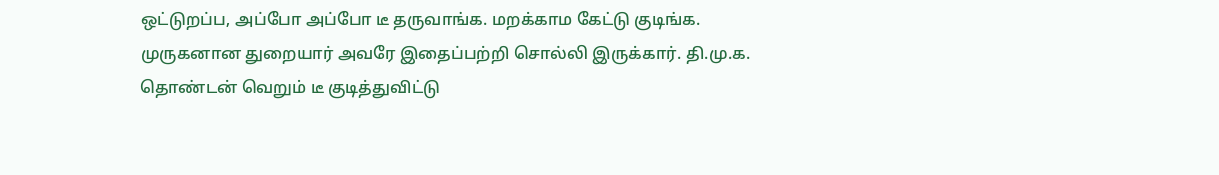ஒட்டுறப்ப, அப்போ அப்போ டீ தருவாங்க. மறக்காம கேட்டு குடிங்க. முருகனான துறையார் அவரே இதைப்பற்றி சொல்லி இருக்கார். தி.மு.க. தொண்டன் வெறும் டீ குடித்துவிட்டு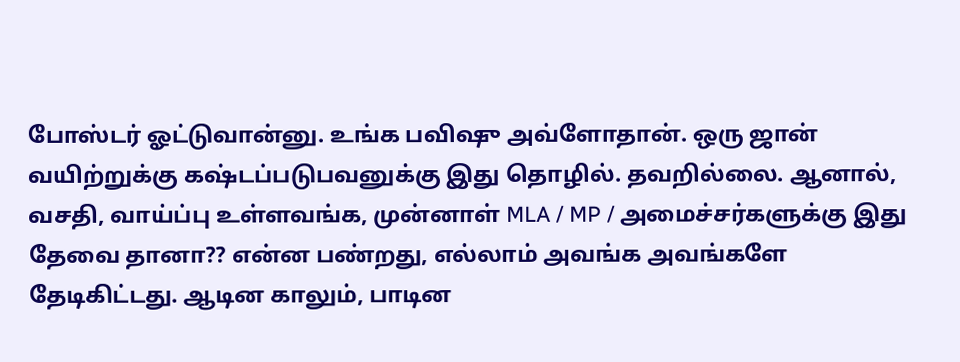போஸ்டர் ஓட்டுவான்னு. உங்க பவிஷு அவ்ளோதான். ஒரு ஜான் வயிற்றுக்கு கஷ்டப்படுபவனுக்கு இது தொழில். தவறில்லை. ஆனால், வசதி, வாய்ப்பு உள்ளவங்க, முன்னாள் MLA / MP / அமைச்சர்களுக்கு இது தேவை தானா?? என்ன பண்றது, எல்லாம் அவங்க அவங்களே தேடிகிட்டது. ஆடின காலும், பாடின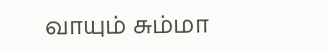வாயும் சும்மா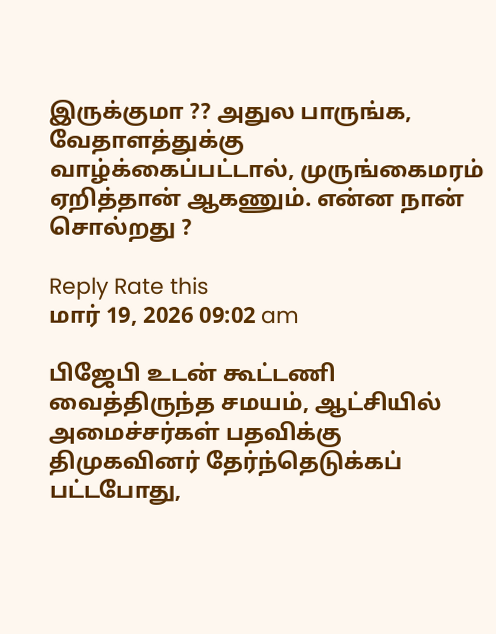இருக்குமா ?? அதுல பாருங்க, வேதாளத்துக்கு வாழ்க்கைப்பட்டால், முருங்கைமரம் ஏறித்தான் ஆகணும். என்ன நான் சொல்றது ?

Reply Rate this
மார் 19, 2026 09:02 am

பிஜேபி உடன் கூட்டணி வைத்திருந்த சமயம், ஆட்சியில் அமைச்சர்கள் பதவிக்கு திமுகவினர் தேர்ந்தெடுக்கப் பட்டபோது,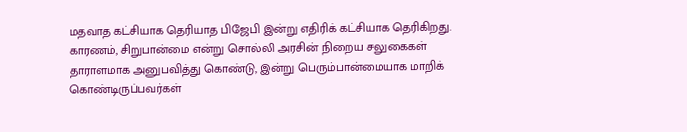மதவாத கட்சியாக தெரியாத பிஜேபி இன்று எதிரிக் கட்சியாக தெரிகிறது. காரணம், சிறுபான்மை என்று சொல்லி அரசின் நிறைய சலுகைகள் தாராளமாக அனுபவித்து கொண்டு, இன்று பெரும்பான்மையாக மாறிக் கொண்டிருப்பவர்கள்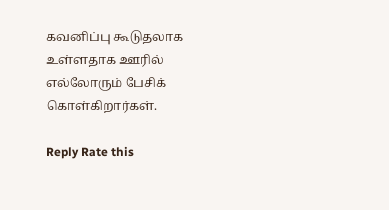கவனிப்பு கூடுதலாக உள்ளதாக ஊரில் எல்லோரும் பேசிக் கொள்கிறார்கள்.

Reply Rate this